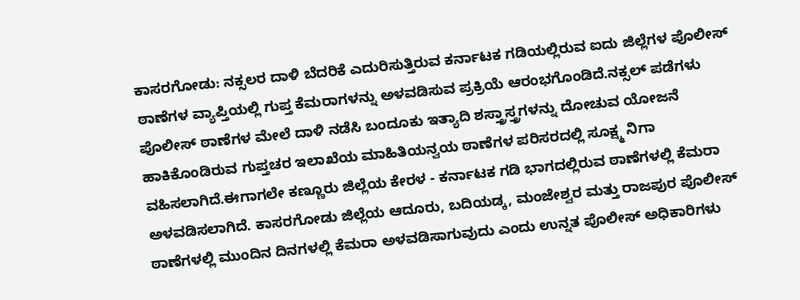ಕಾಸರಗೋಡು: ನಕ್ಸಲರ ದಾಳಿ ಬೆದರಿಕೆ ಎದುರಿಸುತ್ತಿರುವ ಕರ್ನಾಟಕ ಗಡಿಯಲ್ಲಿರುವ ಐದು ಜಿಲ್ಲೆಗಳ ಪೊಲೀಸ್ ಠಾಣೆಗಳ ವ್ಯಾಪ್ತಿಯಲ್ಲಿ ಗುಪ್ತ ಕೆಮರಾಗಳನ್ನು ಅಳವಡಿಸುವ ಪ್ರಕ್ರಿಯೆ ಆರಂಭಗೊಂಡಿದೆ.ನಕ್ಸಲ್ ಪಡೆಗಳು ಪೊಲೀಸ್ ಠಾಣೆಗಳ ಮೇಲೆ ದಾಳಿ ನಡೆಸಿ ಬಂದೂಕು ಇತ್ಯಾದಿ ಶಸ್ತ್ರಾಸ್ತ್ರಗಳನ್ನು ದೋಚುವ ಯೋಜನೆ ಹಾಕಿಕೊಂಡಿರುವ ಗುಪ್ತಚರ ಇಲಾಖೆಯ ಮಾಹಿತಿಯನ್ವಯ ಠಾಣೆಗಳ ಪರಿಸರದಲ್ಲಿ ಸೂಕ್ಷ್ಮ ನಿಗಾ ವಹಿಸಲಾಗಿದೆ.ಈಗಾಗಲೇ ಕಣ್ಣೂರು ಜಿಲ್ಲೆಯ ಕೇರಳ - ಕರ್ನಾಟಕ ಗಡಿ ಭಾಗದಲ್ಲಿರುವ ಠಾಣೆಗಳಲ್ಲಿ ಕೆಮರಾ ಅಳವಡಿಸಲಾಗಿದೆ. ಕಾಸರಗೋಡು ಜಿಲ್ಲೆಯ ಆದೂರು, ಬದಿಯಡ್ಕ, ಮಂಜೇಶ್ವರ ಮತ್ತು ರಾಜಪುರ ಪೊಲೀಸ್ ಠಾಣೆಗಳಲ್ಲಿ ಮುಂದಿನ ದಿನಗಳಲ್ಲಿ ಕೆಮರಾ ಅಳವಡಿಸಾಗುವುದು ಎಂದು ಉನ್ನತ ಪೊಲೀಸ್ ಅಧಿಕಾರಿಗಳು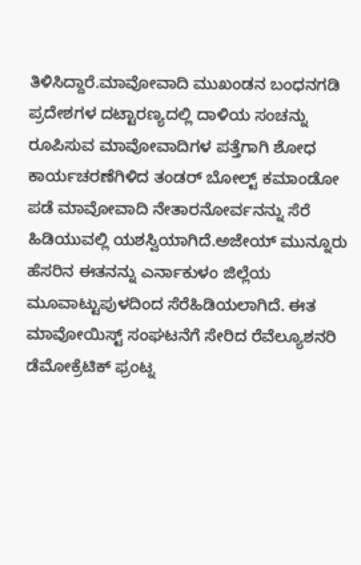ತಿಳಿಸಿದ್ದಾರೆ.ಮಾವೋವಾದಿ ಮುಖಂಡನ ಬಂಧನಗಡಿ ಪ್ರದೇಶಗಳ ದಟ್ಟಾರಣ್ಯದಲ್ಲಿ ದಾಳಿಯ ಸಂಚನ್ನು ರೂಪಿಸುವ ಮಾವೋವಾದಿಗಳ ಪತ್ತೆಗಾಗಿ ಶೋಧ ಕಾರ್ಯಚರಣೆಗಿಳಿದ ತಂಡರ್ ಬೋಲ್ಟ್ ಕಮಾಂಡೋ ಪಡೆ ಮಾವೋವಾದಿ ನೇತಾರನೋರ್ವನನ್ನು ಸೆರೆ ಹಿಡಿಯುವಲ್ಲಿ ಯಶಸ್ವಿಯಾಗಿದೆ.ಅಜೇಯ್ ಮುನ್ನೂರು ಹೆಸರಿನ ಈತನನ್ನು ಎರ್ನಾಕುಳಂ ಜಿಲ್ಲೆಯ ಮೂವಾಟ್ಟುಪುಳದಿಂದ ಸೆರೆಹಿಡಿಯಲಾಗಿದೆ. ಈತ ಮಾವೋಯಿಸ್ಟ್ ಸಂಘಟನೆಗೆ ಸೇರಿದ ರೆವೆಲ್ಯೂಶನರಿ ಡೆಮೋಕ್ರೆಟಿಕ್ ಫ್ರಂಟ್ನ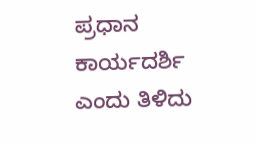ಪ್ರಧಾನ ಕಾರ್ಯದರ್ಶಿ ಎಂದು ತಿಳಿದು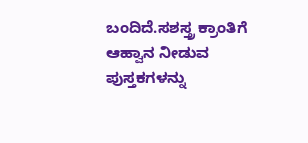ಬಂದಿದೆ.ಸಶಸ್ತ್ರ ಕ್ರಾಂತಿಗೆ ಆಹ್ವಾನ ನೀಡುವ ಪುಸ್ತಕಗಳನ್ನು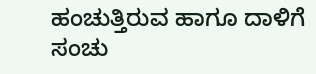ಹಂಚುತ್ತಿರುವ ಹಾಗೂ ದಾಳಿಗೆ ಸಂಚು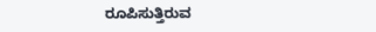ರೂಪಿಸುತ್ತಿರುವ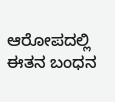ಆರೋಪದಲ್ಲಿ ಈತನ ಬಂಧನ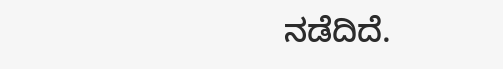ನಡೆದಿದೆ.